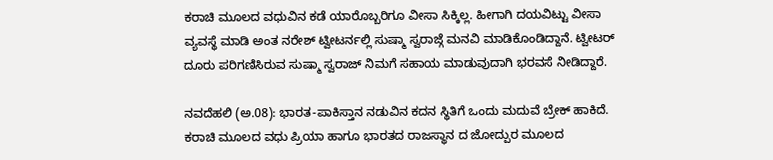ಕರಾಚಿ ಮೂಲದ ವಧುವಿನ ಕಡೆ ಯಾರೊಬ್ಬರಿಗೂ ವೀಸಾ ಸಿಕ್ಕಿಲ್ಲ. ಹೀಗಾಗಿ ದಯವಿಟ್ಟು ವೀಸಾ ವ್ಯವಸ್ಥೆ ಮಾಡಿ ಅಂತ ನರೇಶ್ ಟ್ವೀಟರ್ನಲ್ಲಿ ಸುಷ್ಮಾ ಸ್ವರಾಜ್ಗೆ ಮನವಿ ಮಾಡಿಕೊಂಡಿದ್ದಾನೆ. ಟ್ವೀಟರ್ ದೂರು ಪರಿಗಣಿಸಿರುವ ಸುಷ್ಮಾ ಸ್ವರಾಜ್ ನಿಮಗೆ ಸಹಾಯ ಮಾಡುವುದಾಗಿ ಭರವಸೆ ನೀಡಿದ್ದಾರೆ.

ನವದೆಹಲಿ (ಅ.08): ಭಾರತ-ಪಾಕಿಸ್ತಾನ ನಡುವಿನ ಕದನ ಸ್ಥಿತಿಗೆ ಒಂದು ಮದುವೆ ಬ್ರೇಕ್ ಹಾಕಿದೆ. ಕರಾಚಿ ಮೂಲದ ವಧು ಪ್ರಿಯಾ ಹಾಗೂ ಭಾರತದ ರಾಜಸ್ಥಾನ ದ ಜೋದ್ಪುರ ಮೂಲದ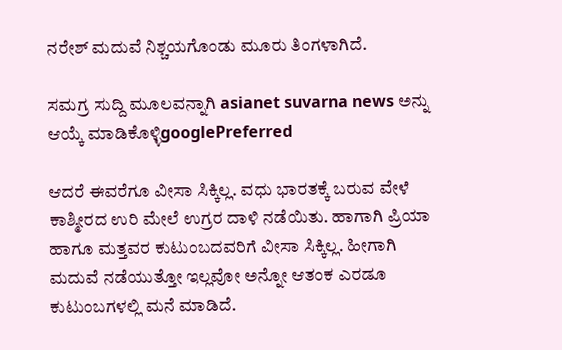ನರೇಶ್ ಮದುವೆ ನಿಶ್ಚಯಗೊಂಡು ಮೂರು ತಿಂಗಳಾಗಿದೆ.

ಸಮಗ್ರ ಸುದ್ದಿ ಮೂಲವನ್ನಾಗಿ asianet suvarna news ಅನ್ನು ಆಯ್ಕೆ ಮಾಡಿಕೊಳ್ಳಿgooglePreferred

ಆದರೆ ಈವರೆಗೂ ವೀಸಾ ಸಿಕ್ಕಿಲ್ಲ. ವಧು ಭಾರತಕ್ಕೆ ಬರುವ ವೇಳೆ ಕಾಶ್ಮೀರದ ಉರಿ ಮೇಲೆ ಉಗ್ರರ ದಾಳಿ ನಡೆಯಿತು. ಹಾಗಾಗಿ ಪ್ರಿಯಾ ಹಾಗೂ ಮತ್ತವರ ಕುಟುಂಬದವರಿಗೆ ವೀಸಾ ಸಿಕ್ಕಿಲ್ಲ. ಹೀಗಾಗಿ ಮದುವೆ ನಡೆಯುತ್ತೋ ಇಲ್ಲವೋ ಅನ್ನೋ ಆತಂಕ ಎರಡೂ ಕುಟುಂಬಗಳಲ್ಲಿ ಮನೆ ಮಾಡಿದೆ.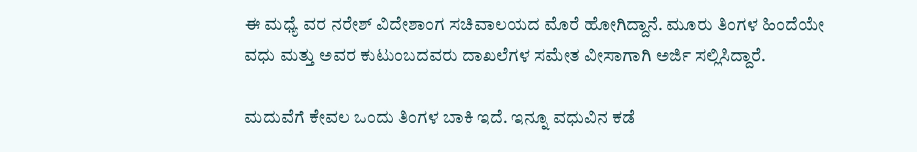ಈ ಮಧ್ಯೆ ವರ ನರೇಶ್ ವಿದೇಶಾಂಗ ಸಚಿವಾಲಯದ ಮೊರೆ ಹೋಗಿದ್ದಾನೆ. ಮೂರು ತಿಂಗಳ ಹಿಂದೆಯೇ ವಧು ಮತ್ತು ಅವರ ಕುಟುಂಬದವರು ದಾಖಲೆಗಳ ಸಮೇತ ವೀಸಾಗಾಗಿ ಅರ್ಜಿ ಸಲ್ಲಿಸಿದ್ದಾರೆ.

ಮದುವೆಗೆ ಕೇವಲ ಒಂದು ತಿಂಗಳ ಬಾಕಿ ಇದೆ. ಇನ್ನೂ ವಧುವಿನ ಕಡೆ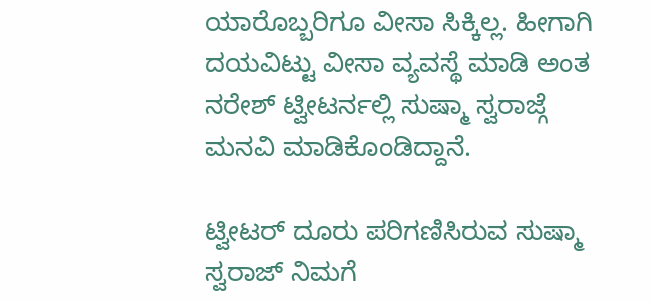ಯಾರೊಬ್ಬರಿಗೂ ವೀಸಾ ಸಿಕ್ಕಿಲ್ಲ. ಹೀಗಾಗಿ ದಯವಿಟ್ಟು ವೀಸಾ ವ್ಯವಸ್ಥೆ ಮಾಡಿ ಅಂತ ನರೇಶ್ ಟ್ವೀಟರ್ನಲ್ಲಿ ಸುಷ್ಮಾ ಸ್ವರಾಜ್ಗೆ ಮನವಿ ಮಾಡಿಕೊಂಡಿದ್ದಾನೆ.

ಟ್ವೀಟರ್ ದೂರು ಪರಿಗಣಿಸಿರುವ ಸುಷ್ಮಾ ಸ್ವರಾಜ್ ನಿಮಗೆ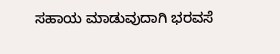ಸಹಾಯ ಮಾಡುವುದಾಗಿ ಭರವಸೆ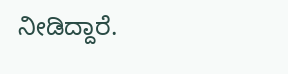ನೀಡಿದ್ದಾರೆ.